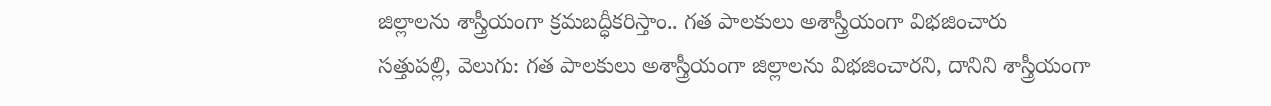జిల్లాలను శాస్త్రీయంగా క్రమబద్ధీకరిస్తాం.. గత పాలకులు అశాస్త్రీయంగా విభజించారు
సత్తుపల్లి, వెలుగు: గత పాలకులు అశాస్త్రీయంగా జిల్లాలను విభజించారని, దానిని శాస్త్రీయంగా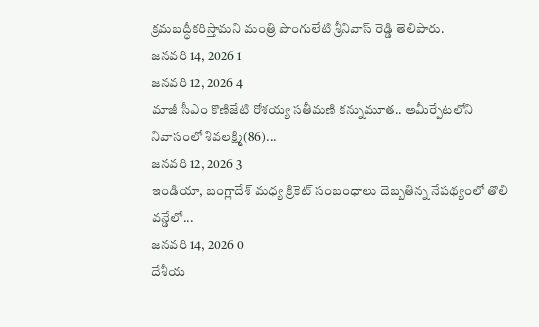క్రమబద్ధీకరిస్తామని మంత్రి పొంగులేటి శ్రీనివాస్ రెడ్డి తెలిపారు.
జనవరి 14, 2026 1
జనవరి 12, 2026 4
మాజీ సీఎం కొణిజేటి రోశయ్య సతీమణి కన్నుమూత.. అమీర్పేటలోని నివాసంలో శివలక్ష్మి(86)...
జనవరి 12, 2026 3
ఇండియా, బంగ్లాదేశ్ మధ్య క్రికెట్ సంబంధాలు దెబ్బతిన్న నేపథ్యంలో తొలి వన్డేలో...
జనవరి 14, 2026 0
దేశీయ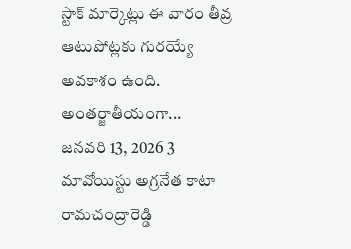స్టాక్ మార్కెట్లు ఈ వారం తీవ్ర ఆటుపోట్లకు గురయ్యే అవకాశం ఉంది. అంతర్జాతీయంగా...
జనవరి 13, 2026 3
మావోయిస్టు అగ్రనేత కాటా రామచంద్రారెడ్డి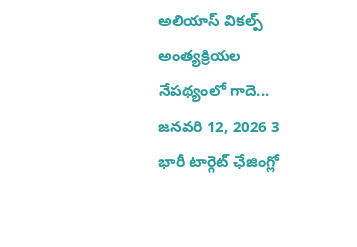అలియాస్ వికల్ప్ అంత్యక్రియల నేపథ్యంలో గాదె...
జనవరి 12, 2026 3
భారీ టార్గెట్ ఛేజింగ్లో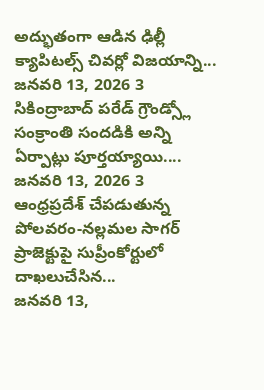అద్భుతంగా ఆడిన ఢిల్లీ క్యాపిటల్స్ చివర్లో విజయాన్ని...
జనవరి 13, 2026 3
సికింద్రాబాద్ పరేడ్ గ్రౌండ్స్లో సంక్రాంతి సందడికి అన్ని ఏర్పాట్లు పూర్తయ్యాయి....
జనవరి 13, 2026 3
ఆంధ్రప్రదేశ్ చేపడుతున్న పోలవరం-నల్లమల సాగర్ ప్రాజెక్టుపై సుప్రీంకోర్టులో దాఖలుచేసిన...
జనవరి 13,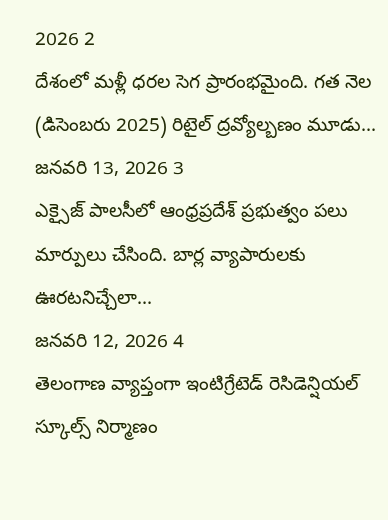2026 2
దేశంలో మళ్లీ ధరల సెగ ప్రారంభమైంది. గత నెల (డిసెంబరు 2025) రిటైల్ ద్రవ్యోల్బణం మూడు...
జనవరి 13, 2026 3
ఎక్సైజ్ పాలసీలో ఆంధ్రప్రదేశ్ ప్రభుత్వం పలు మార్పులు చేసింది. బార్ల వ్యాపారులకు ఊరటనిచ్చేలా...
జనవరి 12, 2026 4
తెలంగాణ వ్యాప్తంగా ఇంటిగ్రేటెడ్ రెసిడెన్షియల్ స్కూల్స్ నిర్మాణం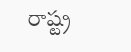రాష్ట్ర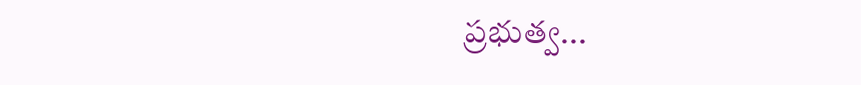ప్రభుత్వ...